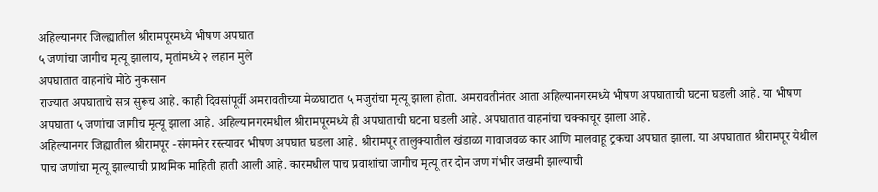अहिल्यानगर जिल्ह्यातील श्रीरामपूरमध्ये भीषण अपघात
५ जणांचा जागीच मृत्यू झालाय, मृतांमध्ये २ लहान मुले
अपघातात वाहनांचे मोठे नुकसान
राज्यात अपघाताचे सत्र सुरूच आहे. काही दिवसांपूर्वी अमरावतीच्या मेळघाटात ५ मजुरांचा मृत्यू झाला होता. अमरावतीनंतर आता अहिल्यानगरमध्ये भीषण अपघाताची घटना घडली आहे. या भीषण अपघाता ५ जणांचा जागीच मृत्यू झाला आहे. अहिल्यानगरमधील श्रीरामपूरमध्ये ही अपघाताची घटना घडली आहे. अपघातात वाहनांचा चक्काचूर झाला आहे.
अहिल्यानगर जिह्यातील श्रीरामपूर -संगमनेर रस्त्यावर भीषण अपघात घडला आहे. श्रीरामपूर तालुक्यातील खंडाळा गावाजवळ कार आणि मालवाहू ट्रकचा अपघात झाला. या अपघातात श्रीरामपूर येथील पाच जणांचा मृत्यू झाल्याची प्राथमिक माहिती हाती आली आहे. कारमधील पाच प्रवाशांचा जागीच मृत्यू तर दोन जण गंभीर जखमी झाल्याची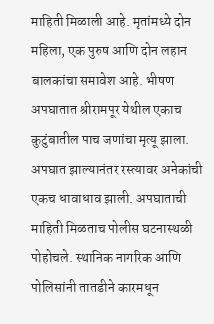माहिती मिळाली आहे. मृतांमध्ये दोन महिला, एक पुरुष आणि दोन लहान बालकांचा समावेश आहे. भीषण अपघातात श्रीरामपूर येथील एकाच कुटुंबातील पाच जणांचा मृत्यू झाला.
अपघात झाल्यानंतर रस्त्यावर अनेकांची एकच धावाधाव झाली. अपघाताची माहिती मिळताच पोलीस घटनास्थळी पोहोचले. स्थानिक नागरिक आणि पोलिसांनी तातडीने कारमधून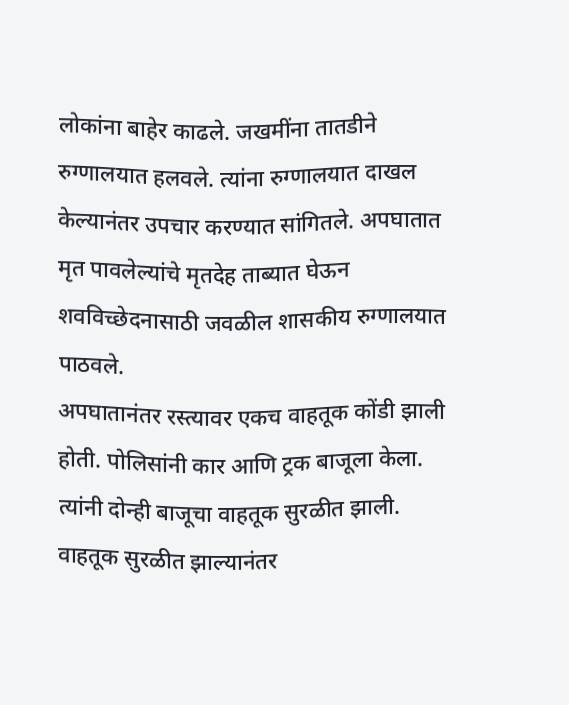लोकांना बाहेर काढले. जखमींना तातडीने रुग्णालयात हलवले. त्यांना रुग्णालयात दाखल केल्यानंतर उपचार करण्यात सांगितले. अपघातात मृत पावलेल्यांचे मृतदेह ताब्यात घेऊन शवविच्छेदनासाठी जवळील शासकीय रुग्णालयात पाठवले.
अपघातानंतर रस्त्यावर एकच वाहतूक कोंडी झाली होती. पोलिसांनी कार आणि ट्रक बाजूला केला. त्यांनी दोन्ही बाजूचा वाहतूक सुरळीत झाली. वाहतूक सुरळीत झाल्यानंतर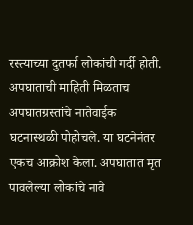रस्त्याच्या दुतर्फा लोकांची गर्दी होती. अपघाताची माहिती मिळताच अपघातग्रस्तांचे नातेवाईक घटनास्थळी पोहोचले. या घटनेनंतर एकच आक्रोश केला. अपघातात मृत पावलेल्या लोकांचे नावे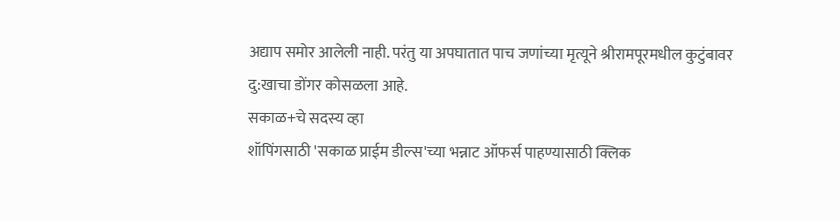अद्याप समोर आलेली नाही. परंतु या अपघातात पाच जणांच्या मृत्यूने श्रीरामपूरमधील कुटुंबावर दु:खाचा डोंगर कोसळला आहे.
सकाळ+चे सदस्य व्हा
शॉपिंगसाठी 'सकाळ प्राईम डील्स'च्या भन्नाट ऑफर्स पाहण्यासाठी क्लिक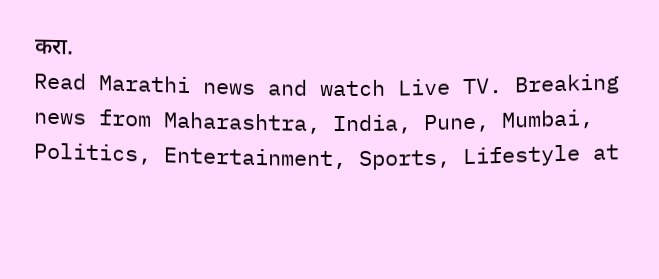करा.
Read Marathi news and watch Live TV. Breaking news from Maharashtra, India, Pune, Mumbai, Politics, Entertainment, Sports, Lifestyle at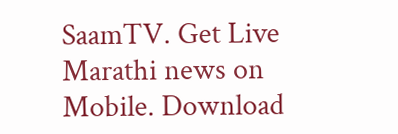SaamTV. Get Live Marathi news on Mobile. Download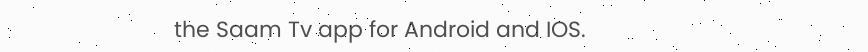the Saam Tv app for Android and IOS.